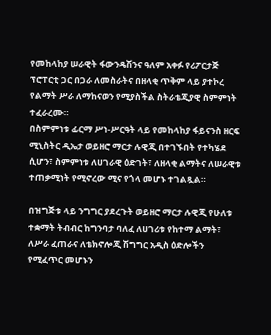የመከላከያ ሠራዊት ፋውንዴሽንና ዓለም አቀፉ የሪፖርታጅ ፕሮፐርቲ ጋር በጋራ ለመስራትና በዘላቂ ጥቅም ላይ ያተኮረ የልማት ሥራ ለማከናወን የሚያስችል ስትራቴጂያዊ ስምምነት ተፈራረሙ።
በስምምነቱ ፊርማ ሥነ-ሥርዓት ላይ የመከላከያ ፋይናንስ ዘርፍ ሚኒስትር ዲኤታ ወይዘሮ ማርታ ሉዊጂ በተገኙበት የተካሄደ ሲሆን፣ ስምምነቱ ለሀገራዊ ዕድገት፣ ለዘላቂ ልማትና ለሠራዊቱ ተጠቃሚነት የሚኖረው ሚና የጎላ መሆኑ ተገልጿል።

በዝግጅቱ ላይ ንግግር ያደረጉት ወይዘሮ ማርታ ሉዊጂ የሁለቱ ተቋማት ትብብር ከግንባታ ባለፈ ለሀገሪቱ የከተማ ልማት፣ ለሥራ ፈጠራና ለቴክኖሎጂ ሽግግር አዲስ ዕድሎችን የሚፈጥር መሆኑን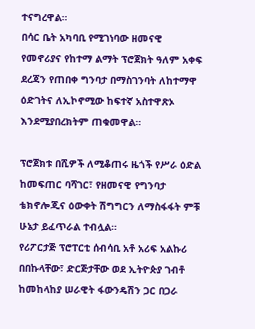ተናግረዋል።
በሳር ቤት አካባቢ የሚገነባው ዘመናዊ የመኖሪያና የከተማ ልማት ፕሮጀክት ዓለም አቀፍ ደረጃን የጠበቀ ግንባታ በማስገንባት ለከተማዋ ዕድገትና ለኢኮኖሚው ከፍተኛ አስተዋጽኦ እንደሚያበረክትም ጠቁመዋል።

ፕሮጀክቱ በሺዎች ለሚቆጠሩ ዜጎች የሥራ ዕድል ከመፍጠር ባሻገር፣ የዘመናዊ የግንባታ ቴክኖሎጂና ዕውቀት ሽግግርን ለማስፋፋት ምቹ ሁኔታ ይፈጥራል ተብሏል።
የሪፖርታጅ ፕሮፐርቲ ሰብሳቢ አቶ አሪፍ አልኩሪ በበኩላቸው፣ ድርጅታቸው ወደ ኢትዮጵያ ገብቶ ከመከላከያ ሠራዊት ፋውንዴሽን ጋር በጋራ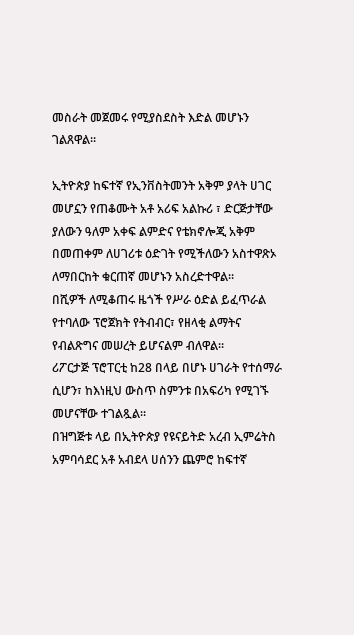መስራት መጀመሩ የሚያስደስት እድል መሆኑን ገልጸዋል።

ኢትዮጵያ ከፍተኛ የኢንቨስትመንት አቅም ያላት ሀገር መሆኗን የጠቆሙት አቶ አሪፍ አልኩሪ ፣ ድርጅታቸው ያለውን ዓለም አቀፍ ልምድና የቴክኖሎጂ አቅም በመጠቀም ለሀገሪቱ ዕድገት የሚችለውን አስተዋጽኦ ለማበርከት ቁርጠኛ መሆኑን አስረድተዋል።
በሺዎች ለሚቆጠሩ ዜጎች የሥራ ዕድል ይፈጥራል የተባለው ፕሮጀክት የትብብር፣ የዘላቂ ልማትና የብልጽግና መሠረት ይሆናልም ብለዋል።
ሪፖርታጅ ፕሮፐርቲ ከ28 በላይ በሆኑ ሀገራት የተሰማራ ሲሆን፣ ከእነዚህ ውስጥ ስምንቱ በአፍሪካ የሚገኙ መሆናቸው ተገልጿል።
በዝግጅቱ ላይ በኢትዮጵያ የዩናይትድ አረብ ኢምሬትስ አምባሳደር አቶ አብደላ ሀሰንን ጨምሮ ከፍተኛ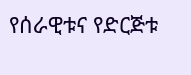የሰራዊቱና የድርጅቱ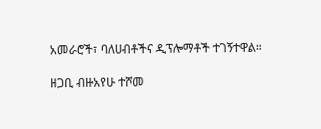አመራሮች፣ ባለሀብቶችና ዲፕሎማቶች ተገኝተዋል።

ዘጋቢ ብዙአየሁ ተሾመ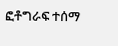ፎቶግራፍ ተሰማ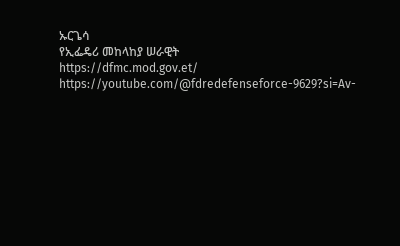ኡርጌሳ
የኢፌዴሪ መከላከያ ሠራዊት
https://dfmc.mod.gov.et/
https://youtube.com/@fdredefenseforce-9629?si=Av-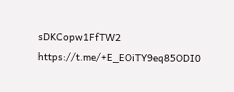sDKCopw1FfTW2
https://t.me/+E_EOiTY9eq85ODI0